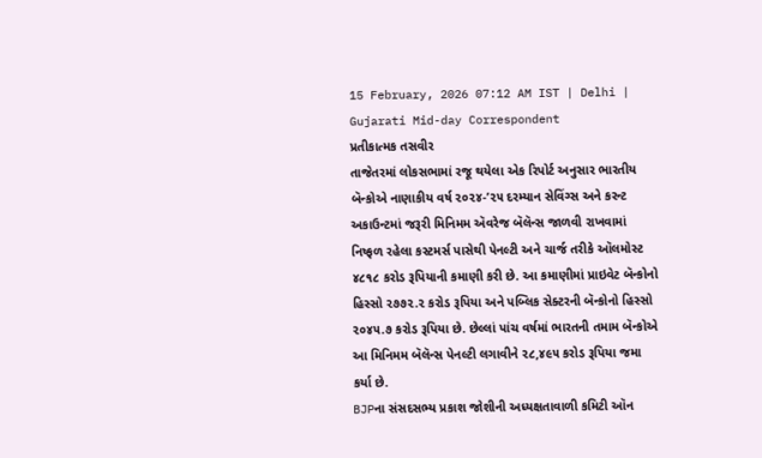15 February, 2026 07:12 AM IST | Delhi | Gujarati Mid-day Correspondent
પ્રતીકાત્મક તસવીર
તાજેતરમાં લોકસભામાં રજૂ થયેલા એક રિપોર્ટ અનુસાર ભારતીય બૅન્કોએ નાણાકીય વર્ષ ૨૦૨૪-’૨૫ દરમ્યાન સેવિંગ્સ અને કરન્ટ અકાઉન્ટમાં જરૂરી મિનિમમ ઍવરેજ બૅલૅન્સ જાળવી રાખવામાં નિષ્ફળ રહેલા કસ્ટમર્સ પાસેથી પેનલ્ટી અને ચાર્જ તરીકે ઑલમોસ્ટ ૪૮૧૮ કરોડ રૂપિયાની કમાણી કરી છે. આ કમાણીમાં પ્રાઇવેટ બૅન્કોનો હિસ્સો ૨૭૭૨.૨ કરોડ રૂપિયા અને પબ્લિક સેક્ટરની બૅન્કોનો હિસ્સો ૨૦૪૫.૭ કરોડ રૂપિયા છે. છેલ્લાં પાંચ વર્ષમાં ભારતની તમામ બૅન્કોએ આ મિનિમમ બૅલૅન્સ પેનલ્ટી લગાવીને ૨૮,૪૯૫ કરોડ રૂપિયા જમા કર્યા છે.
BJPના સંસદસભ્ય પ્રકાશ જોશીની અધ્યક્ષતાવાળી કમિટી ઑન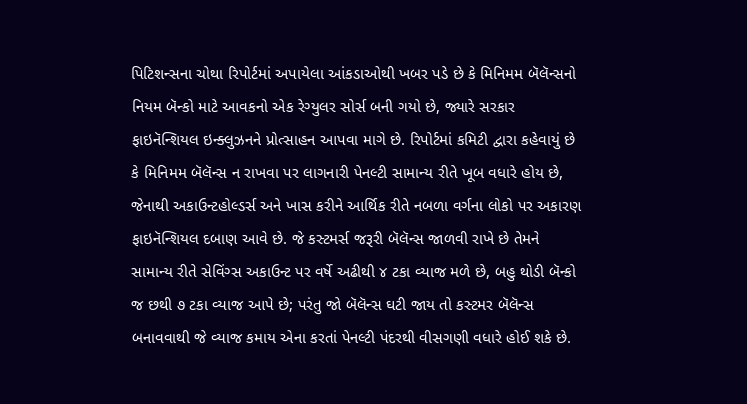પિટિશન્સના ચોથા રિપોર્ટમાં અપાયેલા આંકડાઓથી ખબર પડે છે કે મિનિમમ બૅલૅન્સનો નિયમ બૅન્કો માટે આવકનો એક રેગ્યુલર સોર્સ બની ગયો છે, જ્યારે સરકાર ફાઇનૅન્શિયલ ઇન્ક્લુઝનને પ્રોત્સાહન આપવા માગે છે. રિપોર્ટમાં કમિટી દ્વારા કહેવાયું છે કે મિનિમમ બૅલૅન્સ ન રાખવા પર લાગનારી પેનલ્ટી સામાન્ય રીતે ખૂબ વધારે હોય છે, જેનાથી અકાઉન્ટહોલ્ડર્સ અને ખાસ કરીને આર્થિક રીતે નબળા વર્ગના લોકો પર અકારણ ફાઇનૅન્શિયલ દબાણ આવે છે. જે કસ્ટમર્સ જરૂરી બૅલૅન્સ જાળવી રાખે છે તેમને સામાન્ય રીતે સેવિંગ્સ અકાઉન્ટ પર વર્ષે અઢીથી ૪ ટકા વ્યાજ મળે છે, બહુ થોડી બૅન્કો જ છથી ૭ ટકા વ્યાજ આપે છે; પરંતુ જો બૅલૅન્સ ઘટી જાય તો કસ્ટમર બૅલૅન્સ બનાવવાથી જે વ્યાજ કમાય એના કરતાં પેનલ્ટી પંદરથી વીસગણી વધારે હોઈ શકે છે.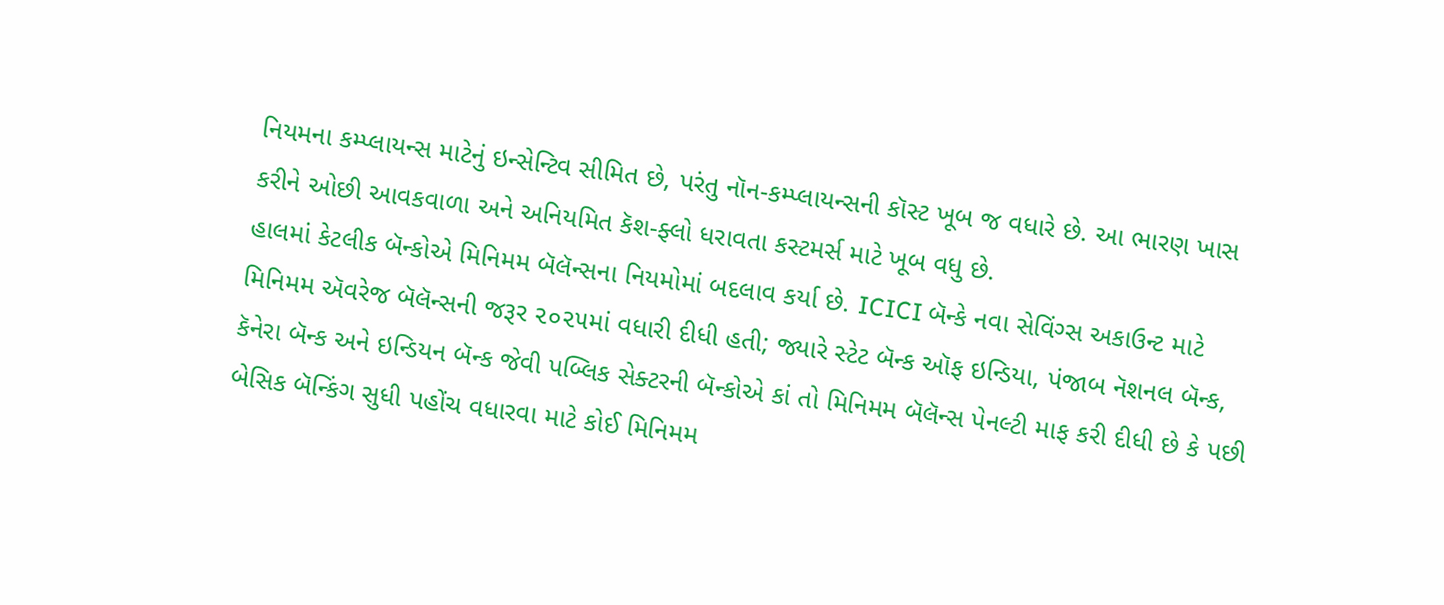નિયમના કમ્પ્લાયન્સ માટેનું ઇન્સેન્ટિવ સીમિત છે, પરંતુ નૉન-કમ્પ્લાયન્સની કૉસ્ટ ખૂબ જ વધારે છે. આ ભારણ ખાસ કરીને ઓછી આવકવાળા અને અનિયમિત કૅશ-ફ્લો ધરાવતા કસ્ટમર્સ માટે ખૂબ વધુ છે.
હાલમાં કેટલીક બૅન્કોએ મિનિમમ બૅલૅન્સના નિયમોમાં બદલાવ કર્યા છે. ICICI બૅન્કે નવા સેવિંગ્સ અકાઉન્ટ માટે મિનિમમ ઍવરેજ બૅલૅન્સની જરૂર ૨૦૨૫માં વધારી દીધી હતી; જ્યારે સ્ટેટ બૅન્ક ઑફ ઇન્ડિયા, પંજાબ નૅશનલ બૅન્ક, કૅનેરા બૅન્ક અને ઇન્ડિયન બૅન્ક જેવી પબ્લિક સેક્ટરની બૅન્કોએ કાં તો મિનિમમ બૅલૅન્સ પેનલ્ટી માફ કરી દીધી છે કે પછી બેસિક બૅન્કિંગ સુધી પહોંચ વધારવા માટે કોઈ મિનિમમ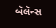બૅલૅન્સ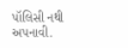પૉલિસી નથી અપનાવી.